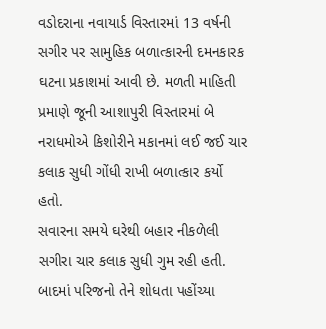વડોદરાના નવાયાર્ડ વિસ્તારમાં 13 વર્ષની સગીર પર સામુહિક બળાત્કારની દમનકારક ઘટના પ્રકાશમાં આવી છે. મળતી માહિતી પ્રમાણે જૂની આશાપુરી વિસ્તારમાં બે નરાધમોએ કિશોરીને મકાનમાં લઈ જઈ ચાર કલાક સુધી ગોંધી રાખી બળાત્કાર કર્યો હતો.
સવારના સમયે ઘરેથી બહાર નીકળેલી સગીરા ચાર કલાક સુધી ગુમ રહી હતી. બાદમાં પરિજનો તેને શોધતા પહોંચ્યા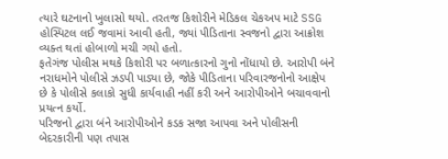ત્યારે ઘટનાનો ખુલાસો થયો. તરતજ કિશોરીને મેડિકલ ચેકઅપ માટે SSG હોસ્પિટલ લઈ જવામાં આવી હતી, જ્યાં પીડિતાના સ્વજનો દ્વારા આક્રોશ વ્યક્ત થતાં હોબાળો મચી ગયો હતો.
ફતેગંજ પોલીસ મથકે કિશોરી પર બળાત્કારનો ગુનો નોંધાયો છે. આરોપી બંને નરાધમોને પોલીસે ઝડપી પાડ્યા છે, જોકે પીડિતાના પરિવારજનોનો આક્ષેપ છે કે પોલીસે કલાકો સુધી કાર્યવાહી નહીં કરી અને આરોપીઓને બચાવવાનો પ્રયત્ન કર્યો.
પરિજનો દ્વારા બંને આરોપીઓને કડક સજા આપવા અને પોલીસની બેદરકારીની પણ તપાસ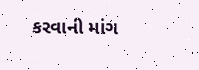કરવાની માંગ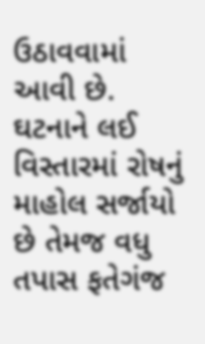ઉઠાવવામાં આવી છે. ઘટનાને લઈ વિસ્તારમાં રોષનું માહોલ સર્જાયો છે તેમજ વધુ તપાસ ફતેગંજ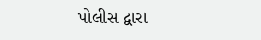પોલીસ દ્વારા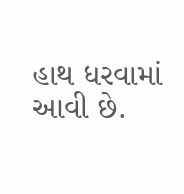હાથ ધરવામાં આવી છે.